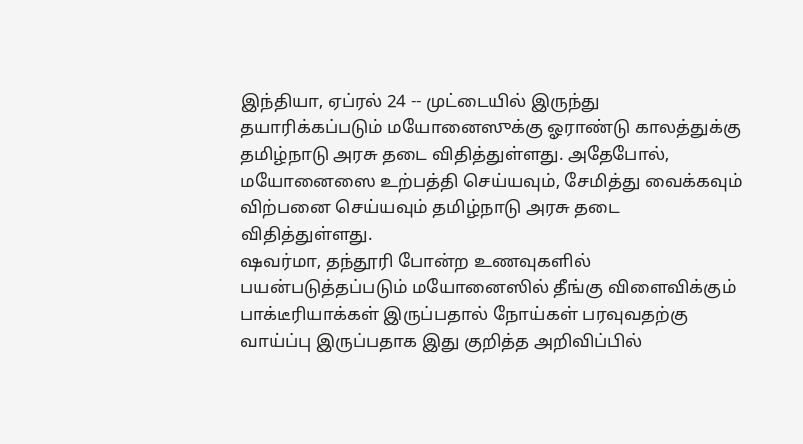இந்தியா, ஏப்ரல் 24 -- முட்டையில் இருந்து தயாரிக்கப்படும் மயோனைஸுக்கு ஓராண்டு காலத்துக்கு தமிழ்நாடு அரசு தடை விதித்துள்ளது. அதேபோல், மயோனைஸை உற்பத்தி செய்யவும், சேமித்து வைக்கவும் விற்பனை செய்யவும் தமிழ்நாடு அரசு தடை விதித்துள்ளது.
ஷவர்மா, தந்தூரி போன்ற உணவுகளில் பயன்படுத்தப்படும் மயோனைஸில் தீங்கு விளைவிக்கும் பாக்டீரியாக்கள் இருப்பதால் நோய்கள் பரவுவதற்கு வாய்ப்பு இருப்பதாக இது குறித்த அறிவிப்பில்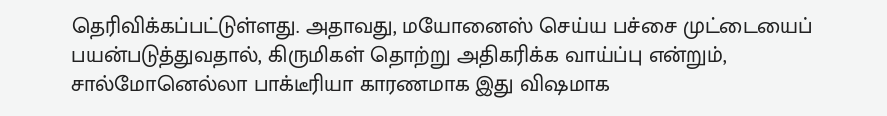தெரிவிக்கப்பட்டுள்ளது. அதாவது, மயோனைஸ் செய்ய பச்சை முட்டையைப் பயன்படுத்துவதால், கிருமிகள் தொற்று அதிகரிக்க வாய்ப்பு என்றும், சால்மோனெல்லா பாக்டீரியா காரணமாக இது விஷமாக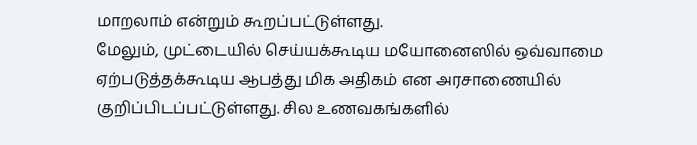மாறலாம் என்றும் கூறப்பட்டுள்ளது.
மேலும், முட்டையில் செய்யக்கூடிய மயோனைஸில் ஒவ்வாமை ஏற்படுத்தக்கூடிய ஆபத்து மிக அதிகம் என அரசாணையில் குறிப்பிடப்பட்டுள்ளது. சில உணவகங்களில்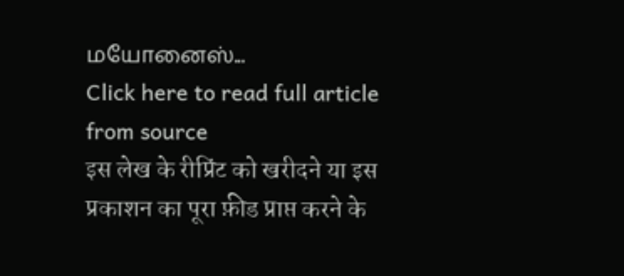மயோனைஸ்...
Click here to read full article from source
इस लेख के रीप्रिंट को खरीदने या इस प्रकाशन का पूरा फ़ीड प्राप्त करने के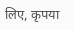लिए, कृपया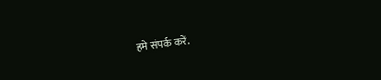हमे संपर्क करें.